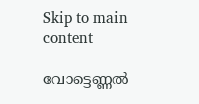Skip to main content

വോട്ടെണ്ണല്‍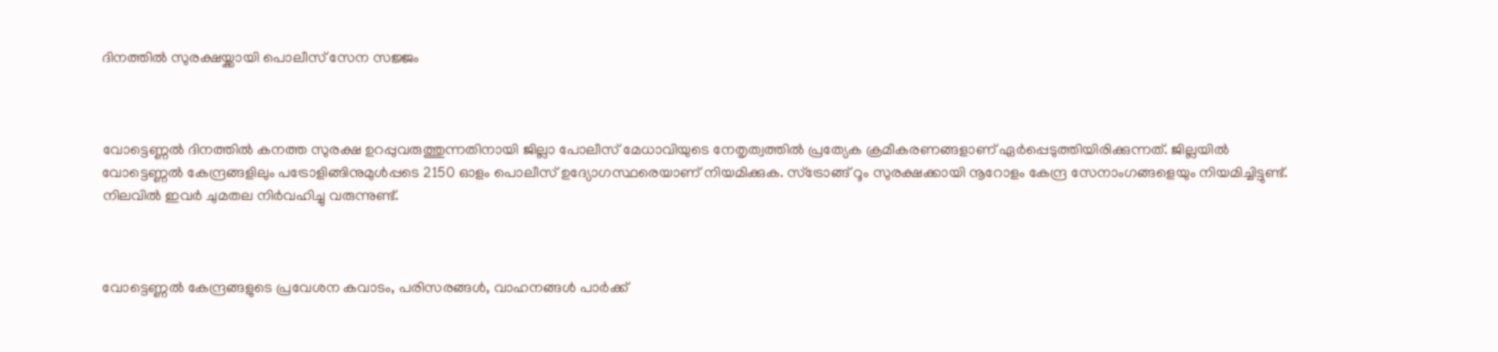ദിനത്തില്‍ സുരക്ഷയ്ക്കായി പൊലീസ് സേന സജ്ജം



വോട്ടെണ്ണല്‍ ദിനത്തില്‍ കനത്ത സുരക്ഷ ഉറപ്പുവരുത്തുന്നതിനായി ജില്ലാ പോലീസ് മേധാവിയുടെ നേതൃത്വത്തില്‍ പ്രത്യേക ക്രമീകരണങ്ങളാണ് ഏര്‍പ്പെടുത്തിയിരിക്കുന്നത്. ജില്ലയില്‍ വോട്ടെണ്ണല്‍ കേന്ദ്രങ്ങളിലും പട്രോളിങ്ങിനുമുള്‍പ്പടെ 2150 ഓളം പൊലീസ് ഉദ്യോഗസ്ഥരെയാണ് നിയമിക്കുക. സ്‌ട്രോങ്ങ് റൂം സുരക്ഷക്കായി നൂറോളം കേന്ദ്ര സേനാംഗങ്ങളെയും നിയമിച്ചിട്ടുണ്ട്. നിലവില്‍ ഇവര്‍ ചുമതല നിര്‍വഹിച്ചു വരുന്നുണ്ട്.



വോട്ടെണ്ണല്‍ കേന്ദ്രങ്ങളുടെ പ്രവേശന കവാടം, പരിസരങ്ങള്‍, വാഹനങ്ങള്‍ പാര്‍ക്ക്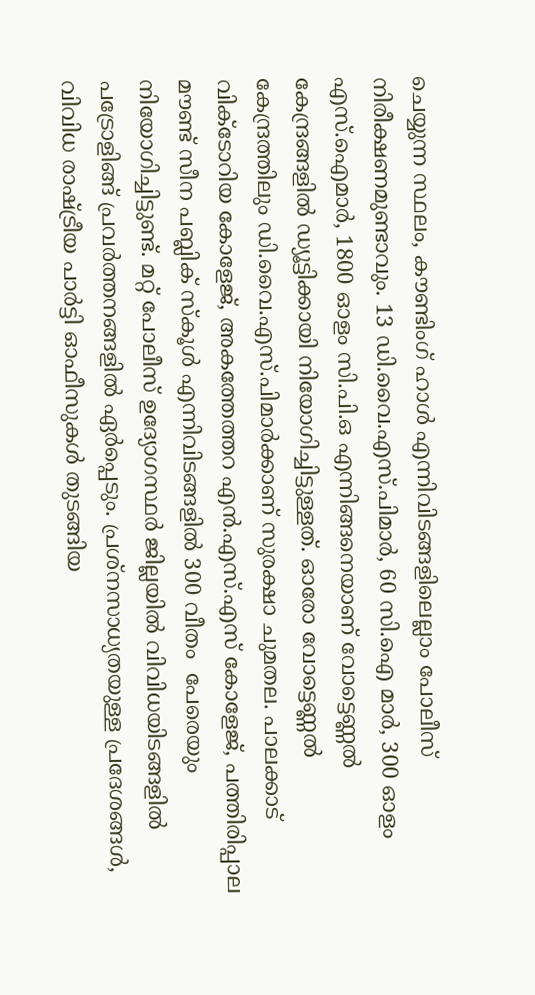ചെയ്യുന്ന സ്ഥലം, കൗണ്ടിംഗ് ഹാള്‍ എന്നിവിടങ്ങളിലെല്ലാം പോലീസ് നിരീക്ഷണമുണ്ടാവും. 13 ഡി.വൈ.എസ്.പിമാര്‍, 60 സി.ഐ മാര്‍, 300 ഓളം എസ്.ഐമാര്‍, 1800 ഓളം സി.പി.ഒ എന്നിങ്ങനെയാണ് വോട്ടെണ്ണല്‍ കേന്ദ്രങ്ങളില്‍ ഡ്യൂട്ടിക്കായി നിയോഗിച്ചിട്ടുള്ളത്. ഓരോ വോട്ടെണ്ണല്‍ കേന്ദ്രത്തിലും ഡി.വൈ.എസ്.പിമാര്‍ക്കാണ് സുരക്ഷാ ചുമതല. പാലക്കാട് വിക്ടോറിയ കോളേജ്, അകത്തേത്തറ എന്‍.എസ്.എസ് കോളേജ്, പത്തിരിപ്പാല മൗണ്ട് സീന പബ്ലിക് സ്‌കൂള്‍ എന്നിവിടങ്ങളില്‍ 300 വീതം  പേരെയും നിയോഗിച്ചിട്ടുണ്ട്. മറ്റ് പോലീസ് ഉദ്യോഗസ്ഥര്‍ ജില്ലയില്‍ വിവിധയിടങ്ങളില്‍ പട്രോളിങ്ങ് പ്രവര്‍ത്തനങ്ങളില്‍ ഏര്‍പ്പെടും. പ്രശ്‌നസാധ്യതയുള്ള പ്രദേശങ്ങള്‍, വിവിധ രാഷ്ട്രീയ പാര്‍ട്ടി ഓഫീസുകള്‍ തുടങ്ങിയ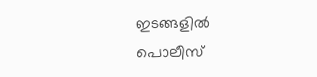ഇടങ്ങളില്‍ പൊലീസ്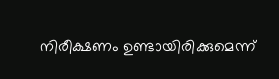നിരീക്ഷണം ഉണ്ടായിരിക്കുമെന്ന്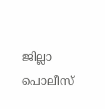ജില്ലാ പൊലീസ്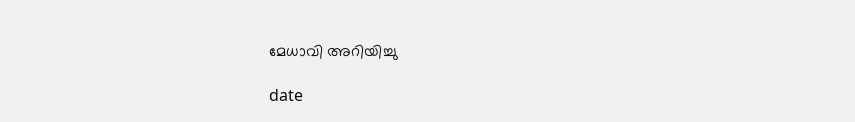മേധാവി അറിയിച്ചു

date